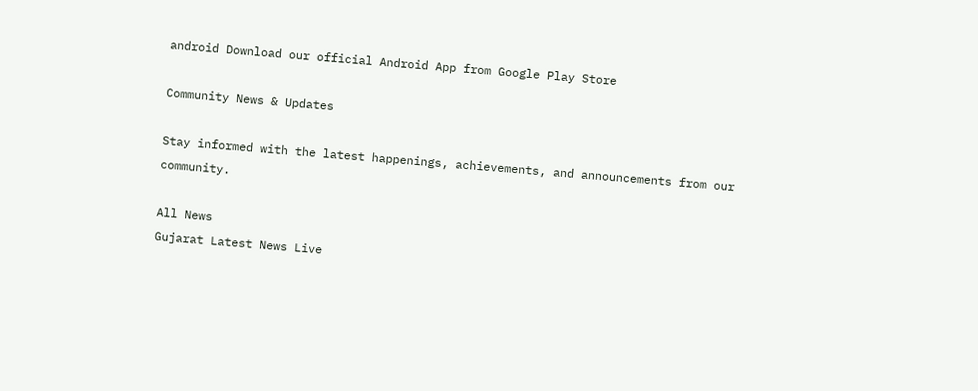android Download our official Android App from Google Play Store

Community News & Updates

Stay informed with the latest happenings, achievements, and announcements from our community.

All News
Gujarat Latest News Live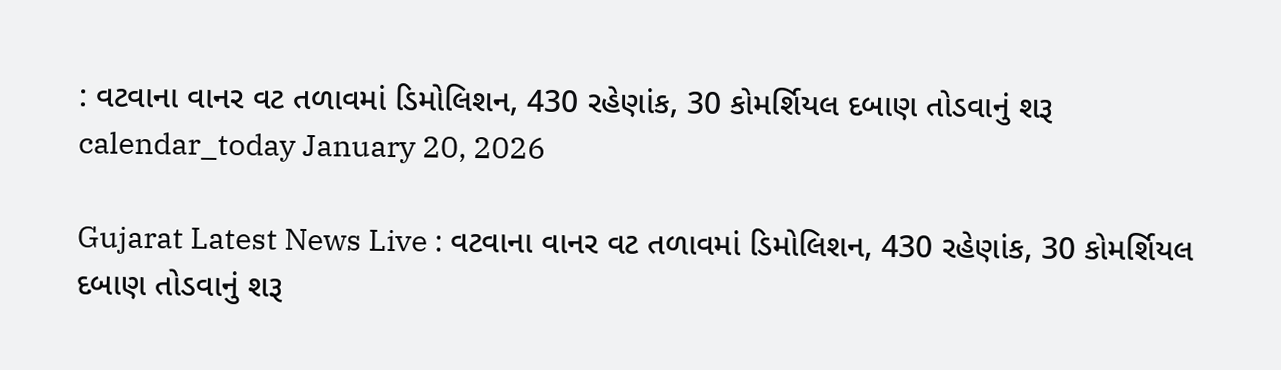: વટવાના વાનર વટ તળાવમાં ડિમોલિશન, 430 રહેણાંક, 30 કોમર્શિયલ દબાણ તોડવાનું શરૂ
calendar_today January 20, 2026

Gujarat Latest News Live : વટવાના વાનર વટ તળાવમાં ડિમોલિશન, 430 રહેણાંક, 30 કોમર્શિયલ દબાણ તોડવાનું શરૂ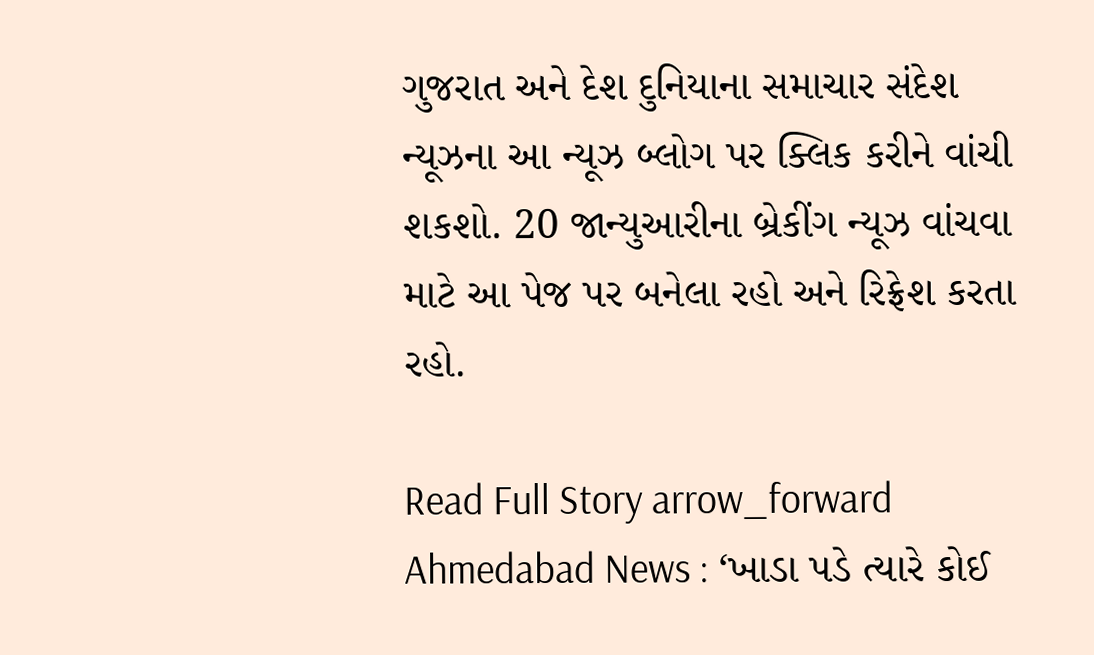ગુજરાત અને દેશ દુનિયાના સમાચાર સંદેશ ન્યૂઝના આ ન્યૂઝ બ્લોગ પર ક્લિક કરીને વાંચી શકશો. 20 જાન્યુઆરીના બ્રેકીંગ ન્યૂઝ વાંચવા માટે આ પેજ પર બનેલા રહો અને રિફ્રેશ કરતા રહો.

Read Full Story arrow_forward
Ahmedabad News : ‘ખાડા પડે ત્યારે કોઈ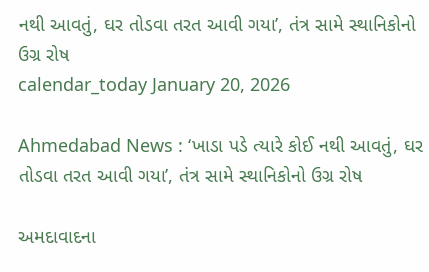નથી આવતું, ઘર તોડવા તરત આવી ગયા’, તંત્ર સામે સ્થાનિકોનો ઉગ્ર રોષ
calendar_today January 20, 2026

Ahmedabad News : ‘ખાડા પડે ત્યારે કોઈ નથી આવતું, ઘર તોડવા તરત આવી ગયા’, તંત્ર સામે સ્થાનિકોનો ઉગ્ર રોષ

અમદાવાદના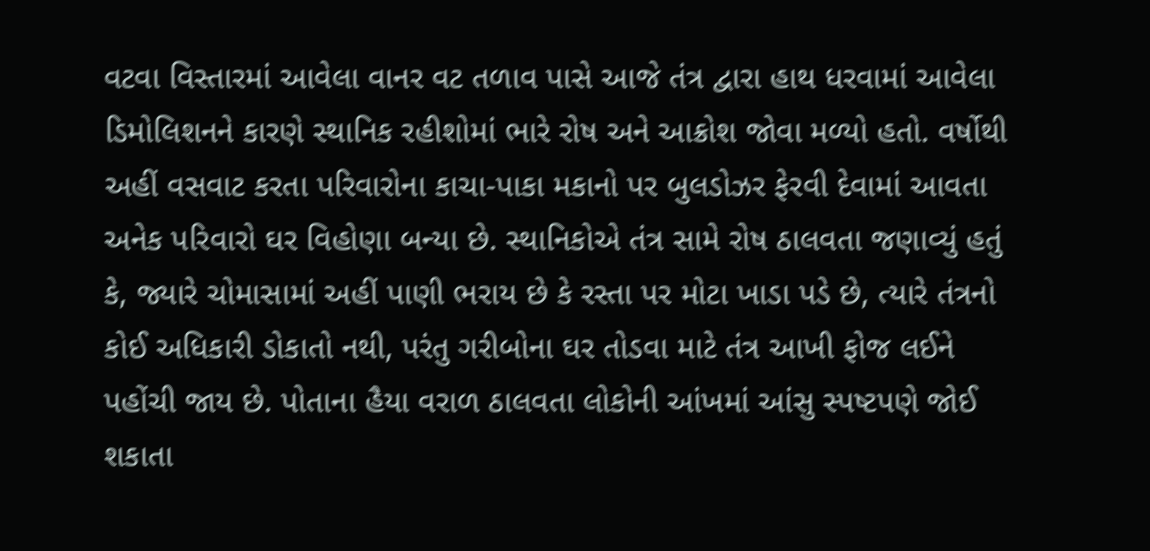વટવા વિસ્તારમાં આવેલા વાનર વટ તળાવ પાસે આજે તંત્ર દ્વારા હાથ ધરવામાં આવેલા ડિમોલિશનને કારણે સ્થાનિક રહીશોમાં ભારે રોષ અને આક્રોશ જોવા મળ્યો હતો. વર્ષોથી અહીં વસવાટ કરતા પરિવારોના કાચા-પાકા મકાનો પર બુલડોઝર ફેરવી દેવામાં આવતા અનેક પરિવારો ઘર વિહોણા બન્યા છે. સ્થાનિકોએ તંત્ર સામે રોષ ઠાલવતા જણાવ્યું હતું કે, જ્યારે ચોમાસામાં અહીં પાણી ભરાય છે કે રસ્તા પર મોટા ખાડા પડે છે, ત્યારે તંત્રનો કોઈ અધિકારી ડોકાતો નથી, પરંતુ ગરીબોના ઘર તોડવા માટે તંત્ર આખી ફોજ લઈને પહોંચી જાય છે. પોતાના હૈયા વરાળ ઠાલવતા લોકોની આંખમાં આંસુ સ્પષ્ટપણે જોઈ શકાતા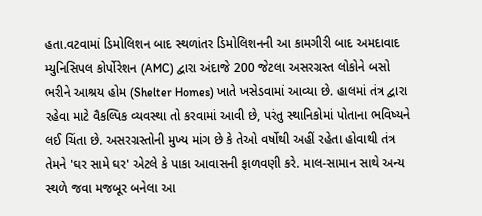હતા.વટવામાં ડિમોલિશન બાદ સ્થળાંતર ડિમોલિશનની આ કામગીરી બાદ અમદાવાદ મ્યુનિસિપલ કોર્પોરેશન (AMC) દ્વારા અંદાજે 200 જેટલા અસરગ્રસ્ત લોકોને બસો ભરીને આશ્રય હોમ (Shelter Homes) ખાતે ખસેડવામાં આવ્યા છે. હાલમાં તંત્ર દ્વારા રહેવા માટે વૈકલ્પિક વ્યવસ્થા તો કરવામાં આવી છે, પરંતુ સ્થાનિકોમાં પોતાના ભવિષ્યને લઈ ચિંતા છે. અસરગ્રસ્તોની મુખ્ય માંગ છે કે તેઓ વર્ષોથી અહીં રહેતા હોવાથી તંત્ર તેમને 'ઘર સામે ઘર' એટલે કે પાકા આવાસની ફાળવણી કરે. માલ-સામાન સાથે અન્ય સ્થળે જવા મજબૂર બનેલા આ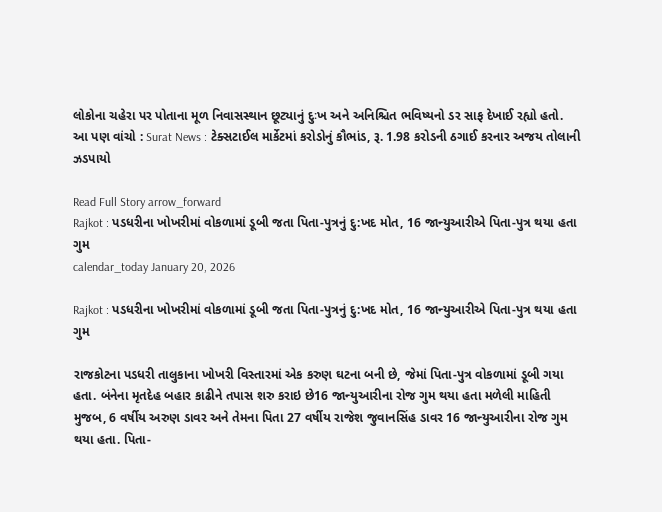લોકોના ચહેરા પર પોતાના મૂળ નિવાસસ્થાન છૂટ્યાનું દુઃખ અને અનિશ્ચિત ભવિષ્યનો ડર સાફ દેખાઈ રહ્યો હતો. આ પણ વાંચો : Surat News : ટેક્સટાઈલ માર્કેટમાં કરોડોનું કૌભાંડ, રૂ. 1.98 કરોડની ઠગાઈ કરનાર અજય તોલાની ઝડપાયો

Read Full Story arrow_forward
Rajkot : પડધરીના ખોખરીમાં વોકળામાં ડૂબી જતા પિતા-પુત્રનું દુ:ખદ મોત, 16 જાન્યુઆરીએ પિતા-પુત્ર થયા હતા ગુમ
calendar_today January 20, 2026

Rajkot : પડધરીના ખોખરીમાં વોકળામાં ડૂબી જતા પિતા-પુત્રનું દુ:ખદ મોત, 16 જાન્યુઆરીએ પિતા-પુત્ર થયા હતા ગુમ

રાજકોટના પડધરી તાલુકાના ખોખરી વિસ્તારમાં એક કરુણ ઘટના બની છે, જેમાં પિતા-પુત્ર વોકળામાં ડૂબી ગયા હતા. બંનેના મૃતદેહ બહાર કાઢીને તપાસ શરુ કરાઇ છે16 જાન્યુઆરીના રોજ ગુમ થયા હતા મળેલી માહિતી મુજબ, 6 વર્ષીય અરુણ ડાવર અને તેમના પિતા 27 વર્ષીય રાજેશ જુવાનસિંહ ડાવર 16 જાન્યુઆરીના રોજ ગુમ થયા હતા. પિતા-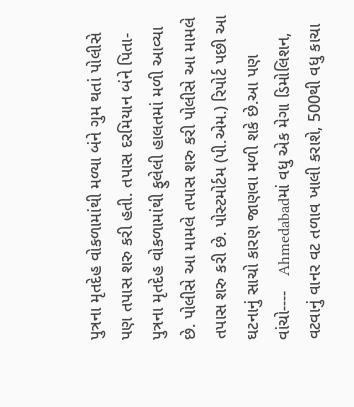પુત્રના મૃતદેહ વોકળામાંથી મળ્યા બંને ગુમ થતાં પોલીસે પણ તપાસ શરુ કરી હતી. તપાસ દરમિયાન બંને પિતા-પુત્રના મૃતદેહ વોકળામાંથી ફુલેલી હાલતમાં મળી આવ્યા છે. પોલીસે આ મામલે તપાસ શરુ કરી પોલીસે આ મામલે તપાસ શરુ કરી છે. પોસ્ટમોર્ટમ (પી.એમ.) રિપોર્ટ પછી આ ઘટનાનું સાચો કારણ જાણવા મળી શકે છે.આ પણ વાંચો----   Ahmedabadમાં વધુ એક મેગા ડિમોલિશન, વટવાનું વાનર વટ તળાવ ખાલી કરાશે, 500થી વધુ કાચા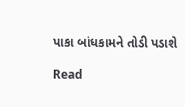પાકા બાંધકામને તોડી પડાશે

Read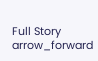Full Story arrow_forward